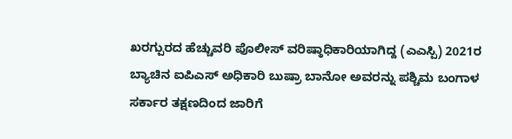ಖರಗ್ಪುರದ ಹೆಚ್ಚುವರಿ ಪೊಲೀಸ್ ವರಿಷ್ಠಾಧಿಕಾರಿಯಾಗಿದ್ದ (ಎಎಸ್ಪಿ) 2021ರ ಬ್ಯಾಚಿನ ಐಪಿಎಸ್ ಅಧಿಕಾರಿ ಬುಷ್ರಾ ಬಾನೋ ಅವರನ್ನು ಪಶ್ಚಿಮ ಬಂಗಾಳ ಸರ್ಕಾರ ತಕ್ಷಣದಿಂದ ಜಾರಿಗೆ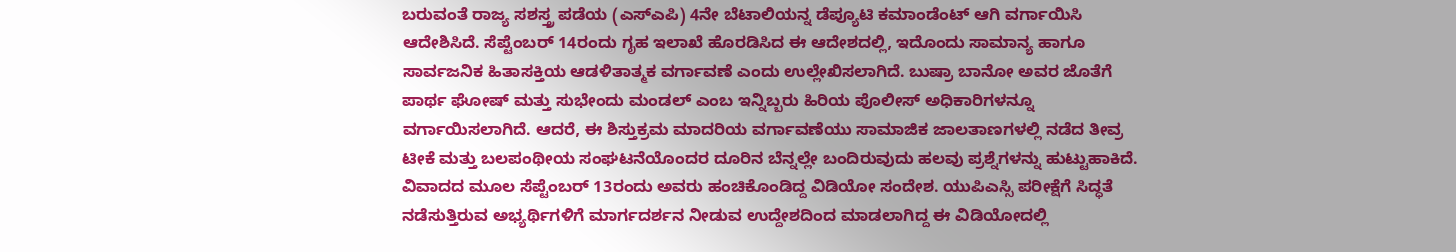ಬರುವಂತೆ ರಾಜ್ಯ ಸಶಸ್ತ್ರ ಪಡೆಯ (ಎಸ್ಎಪಿ) 4ನೇ ಬೆಟಾಲಿಯನ್ನ ಡೆಪ್ಯೂಟಿ ಕಮಾಂಡೆಂಟ್ ಆಗಿ ವರ್ಗಾಯಿಸಿ ಆದೇಶಿಸಿದೆ. ಸೆಪ್ಟೆಂಬರ್ 14ರಂದು ಗೃಹ ಇಲಾಖೆ ಹೊರಡಿಸಿದ ಈ ಆದೇಶದಲ್ಲಿ, ಇದೊಂದು ಸಾಮಾನ್ಯ ಹಾಗೂ ಸಾರ್ವಜನಿಕ ಹಿತಾಸಕ್ತಿಯ ಆಡಳಿತಾತ್ಮಕ ವರ್ಗಾವಣೆ ಎಂದು ಉಲ್ಲೇಖಿಸಲಾಗಿದೆ. ಬುಷ್ರಾ ಬಾನೋ ಅವರ ಜೊತೆಗೆ ಪಾರ್ಥ ಘೋಷ್ ಮತ್ತು ಸುಭೇಂದು ಮಂಡಲ್ ಎಂಬ ಇನ್ನಿಬ್ಬರು ಹಿರಿಯ ಪೊಲೀಸ್ ಅಧಿಕಾರಿಗಳನ್ನೂ ವರ್ಗಾಯಿಸಲಾಗಿದೆ. ಆದರೆ, ಈ ಶಿಸ್ತುಕ್ರಮ ಮಾದರಿಯ ವರ್ಗಾವಣೆಯು ಸಾಮಾಜಿಕ ಜಾಲತಾಣಗಳಲ್ಲಿ ನಡೆದ ತೀವ್ರ ಟೀಕೆ ಮತ್ತು ಬಲಪಂಥೀಯ ಸಂಘಟನೆಯೊಂದರ ದೂರಿನ ಬೆನ್ನಲ್ಲೇ ಬಂದಿರುವುದು ಹಲವು ಪ್ರಶ್ನೆಗಳನ್ನು ಹುಟ್ಟುಹಾಕಿದೆ.
ವಿವಾದದ ಮೂಲ ಸೆಪ್ಟೆಂಬರ್ 13ರಂದು ಅವರು ಹಂಚಿಕೊಂಡಿದ್ದ ವಿಡಿಯೋ ಸಂದೇಶ. ಯುಪಿಎಸ್ಸಿ ಪರೀಕ್ಷೆಗೆ ಸಿದ್ಧತೆ ನಡೆಸುತ್ತಿರುವ ಅಭ್ಯರ್ಥಿಗಳಿಗೆ ಮಾರ್ಗದರ್ಶನ ನೀಡುವ ಉದ್ದೇಶದಿಂದ ಮಾಡಲಾಗಿದ್ದ ಈ ವಿಡಿಯೋದಲ್ಲಿ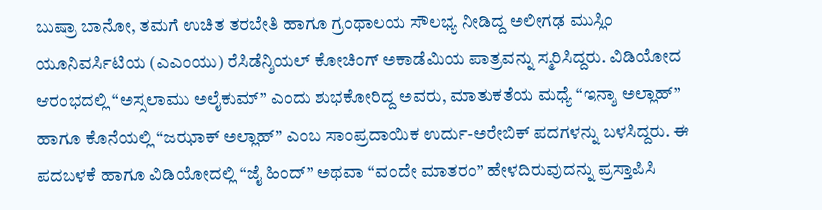ಬುಷ್ರಾ ಬಾನೋ, ತಮಗೆ ಉಚಿತ ತರಬೇತಿ ಹಾಗೂ ಗ್ರಂಥಾಲಯ ಸೌಲಭ್ಯ ನೀಡಿದ್ದ ಅಲೀಗಢ ಮುಸ್ಲಿಂ ಯೂನಿವರ್ಸಿಟಿಯ (ಎಎಂಯು) ರೆಸಿಡೆನ್ಶಿಯಲ್ ಕೋಚಿಂಗ್ ಅಕಾಡೆಮಿಯ ಪಾತ್ರವನ್ನು ಸ್ಮರಿಸಿದ್ದರು. ವಿಡಿಯೋದ ಆರಂಭದಲ್ಲಿ “ಅಸ್ಸಲಾಮು ಅಲೈಕುಮ್” ಎಂದು ಶುಭಕೋರಿದ್ದ ಅವರು, ಮಾತುಕತೆಯ ಮಧ್ಯೆ “ಇನ್ಶಾ ಅಲ್ಲಾಹ್” ಹಾಗೂ ಕೊನೆಯಲ್ಲಿ “ಜಝಾಕ್ ಅಲ್ಲಾಹ್” ಎಂಬ ಸಾಂಪ್ರದಾಯಿಕ ಉರ್ದು-ಅರೇಬಿಕ್ ಪದಗಳನ್ನು ಬಳಸಿದ್ದರು. ಈ ಪದಬಳಕೆ ಹಾಗೂ ವಿಡಿಯೋದಲ್ಲಿ “ಜೈ ಹಿಂದ್” ಅಥವಾ “ವಂದೇ ಮಾತರಂ” ಹೇಳದಿರುವುದನ್ನು ಪ್ರಸ್ತಾಪಿಸಿ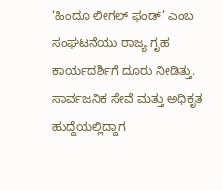‘ಹಿಂದೂ ಲೀಗಲ್ ಫಂಡ್’ ಎಂಬ ಸಂಘಟನೆಯು ರಾಜ್ಯ ಗೃಹ ಕಾರ್ಯದರ್ಶಿಗೆ ದೂರು ನೀಡಿತ್ತು. ಸಾರ್ವಜನಿಕ ಸೇವೆ ಮತ್ತು ಅಧಿಕೃತ ಹುದ್ದೆಯಲ್ಲಿದ್ದಾಗ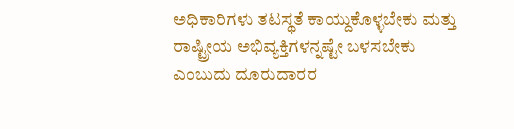ಅಧಿಕಾರಿಗಳು ತಟಸ್ಥತೆ ಕಾಯ್ದುಕೊಳ್ಳಬೇಕು ಮತ್ತು ರಾಷ್ಟ್ರೀಯ ಅಭಿವ್ಯಕ್ತಿಗಳನ್ನಷ್ಟೇ ಬಳಸಬೇಕು ಎಂಬುದು ದೂರುದಾರರ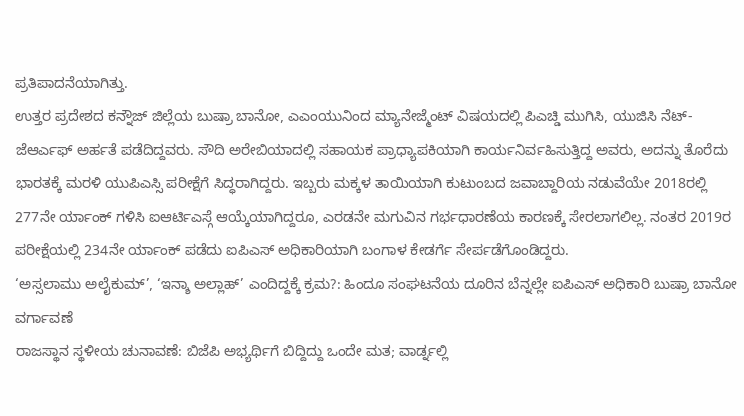ಪ್ರತಿಪಾದನೆಯಾಗಿತ್ತು.
ಉತ್ತರ ಪ್ರದೇಶದ ಕನ್ನೌಜ್ ಜಿಲ್ಲೆಯ ಬುಷ್ರಾ ಬಾನೋ, ಎಎಂಯುನಿಂದ ಮ್ಯಾನೇಜ್ಮೆಂಟ್ ವಿಷಯದಲ್ಲಿ ಪಿಎಚ್ಡಿ ಮುಗಿಸಿ, ಯುಜಿಸಿ ನೆಟ್-ಜೆಆರ್ಎಫ್ ಅರ್ಹತೆ ಪಡೆದಿದ್ದವರು. ಸೌದಿ ಅರೇಬಿಯಾದಲ್ಲಿ ಸಹಾಯಕ ಪ್ರಾಧ್ಯಾಪಕಿಯಾಗಿ ಕಾರ್ಯನಿರ್ವಹಿಸುತ್ತಿದ್ದ ಅವರು, ಅದನ್ನು ತೊರೆದು ಭಾರತಕ್ಕೆ ಮರಳಿ ಯುಪಿಎಸ್ಸಿ ಪರೀಕ್ಷೆಗೆ ಸಿದ್ಧರಾಗಿದ್ದರು. ಇಬ್ಬರು ಮಕ್ಕಳ ತಾಯಿಯಾಗಿ ಕುಟುಂಬದ ಜವಾಬ್ದಾರಿಯ ನಡುವೆಯೇ 2018ರಲ್ಲಿ 277ನೇ ರ್ಯಾಂಕ್ ಗಳಿಸಿ ಐಆರ್ಟಿಎಸ್ಗೆ ಆಯ್ಕೆಯಾಗಿದ್ದರೂ, ಎರಡನೇ ಮಗುವಿನ ಗರ್ಭಧಾರಣೆಯ ಕಾರಣಕ್ಕೆ ಸೇರಲಾಗಲಿಲ್ಲ. ನಂತರ 2019ರ ಪರೀಕ್ಷೆಯಲ್ಲಿ 234ನೇ ರ್ಯಾಂಕ್ ಪಡೆದು ಐಪಿಎಸ್ ಅಧಿಕಾರಿಯಾಗಿ ಬಂಗಾಳ ಕೇಡರ್ಗೆ ಸೇರ್ಪಡೆಗೊಂಡಿದ್ದರು.
‘ಅಸ್ಸಲಾಮು ಅಲೈಕುಮ್’, ‘ಇನ್ಶಾ ಅಲ್ಲಾಹ್’ ಎಂದಿದ್ದಕ್ಕೆ ಕ್ರಮ?: ಹಿಂದೂ ಸಂಘಟನೆಯ ದೂರಿನ ಬೆನ್ನಲ್ಲೇ ಐಪಿಎಸ್ ಅಧಿಕಾರಿ ಬುಷ್ರಾ ಬಾನೋ ವರ್ಗಾವಣೆ
ರಾಜಸ್ಥಾನ ಸ್ಥಳೀಯ ಚುನಾವಣೆ: ಬಿಜೆಪಿ ಅಭ್ಯರ್ಥಿಗೆ ಬಿದ್ದಿದ್ದು ಒಂದೇ ಮತ; ವಾರ್ಡ್ನಲ್ಲಿ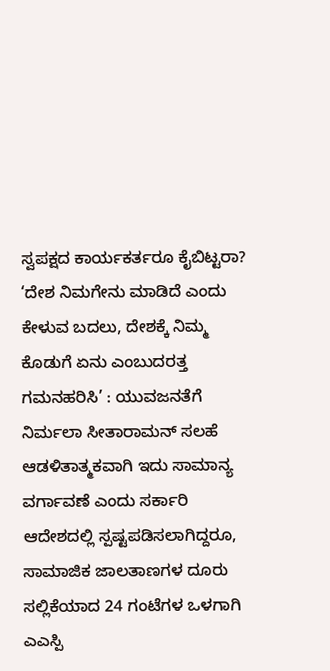ಸ್ವಪಕ್ಷದ ಕಾರ್ಯಕರ್ತರೂ ಕೈಬಿಟ್ಟರಾ?
‘ದೇಶ ನಿಮಗೇನು ಮಾಡಿದೆ ಎಂದು ಕೇಳುವ ಬದಲು, ದೇಶಕ್ಕೆ ನಿಮ್ಮ ಕೊಡುಗೆ ಏನು ಎಂಬುದರತ್ತ ಗಮನಹರಿಸಿ’ : ಯುವಜನತೆಗೆ ನಿರ್ಮಲಾ ಸೀತಾರಾಮನ್ ಸಲಹೆ
ಆಡಳಿತಾತ್ಮಕವಾಗಿ ಇದು ಸಾಮಾನ್ಯ ವರ್ಗಾವಣೆ ಎಂದು ಸರ್ಕಾರಿ ಆದೇಶದಲ್ಲಿ ಸ್ಪಷ್ಟಪಡಿಸಲಾಗಿದ್ದರೂ, ಸಾಮಾಜಿಕ ಜಾಲತಾಣಗಳ ದೂರು ಸಲ್ಲಿಕೆಯಾದ 24 ಗಂಟೆಗಳ ಒಳಗಾಗಿ ಎಎಸ್ಪಿ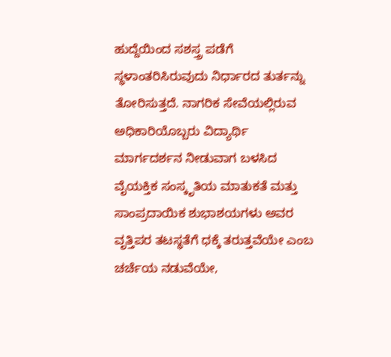ಹುದ್ದೆಯಿಂದ ಸಶಸ್ತ್ರ ಪಡೆಗೆ ಸ್ಥಳಾಂತರಿಸಿರುವುದು ನಿರ್ಧಾರದ ತುರ್ತನ್ನು ತೋರಿಸುತ್ತದೆ. ನಾಗರಿಕ ಸೇವೆಯಲ್ಲಿರುವ ಅಧಿಕಾರಿಯೊಬ್ಬರು ವಿದ್ಯಾರ್ಥಿ ಮಾರ್ಗದರ್ಶನ ನೀಡುವಾಗ ಬಳಸಿದ ವೈಯಕ್ತಿಕ ಸಂಸ್ಕೃತಿಯ ಮಾತುಕತೆ ಮತ್ತು ಸಾಂಪ್ರದಾಯಿಕ ಶುಭಾಶಯಗಳು ಅವರ ವೃತ್ತಿಪರ ತಟಸ್ಥತೆಗೆ ಧಕ್ಕೆ ತರುತ್ತವೆಯೇ ಎಂಬ ಚರ್ಚೆಯ ನಡುವೆಯೇ,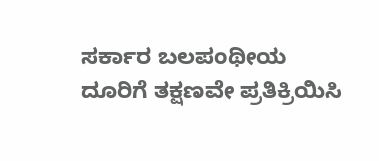ಸರ್ಕಾರ ಬಲಪಂಥೀಯ ದೂರಿಗೆ ತಕ್ಷಣವೇ ಪ್ರತಿಕ್ರಿಯಿಸಿ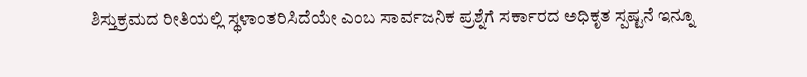ಶಿಸ್ತುಕ್ರಮದ ರೀತಿಯಲ್ಲಿ ಸ್ಥಳಾಂತರಿಸಿದೆಯೇ ಎಂಬ ಸಾರ್ವಜನಿಕ ಪ್ರಶ್ನೆಗೆ ಸರ್ಕಾರದ ಅಧಿಕೃತ ಸ್ಪಷ್ಟನೆ ಇನ್ನೂ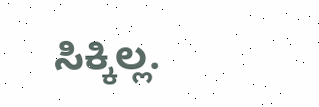ಸಿಕ್ಕಿಲ್ಲ.